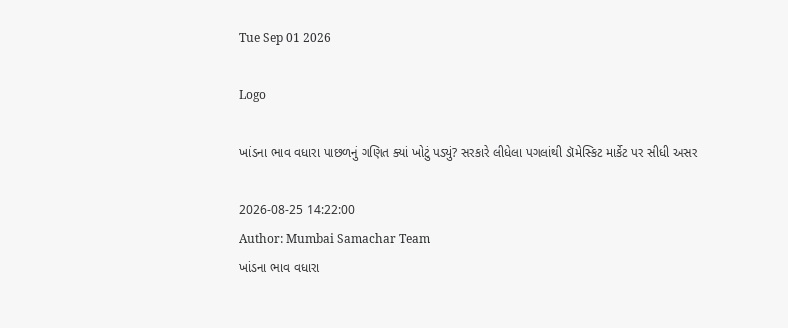Tue Sep 01 2026

Logo

ખાંડના ભાવ વધારા પાછળનું ગણિત ક્યાં ખોટું પડ્યું? સરકારે લીધેલા પગલાંથી ડૉમેસ્કિટ માર્કેટ પર સીધી અસર

2026-08-25 14:22:00
Author: Mumbai Samachar Team
ખાંડના ભાવ વધારા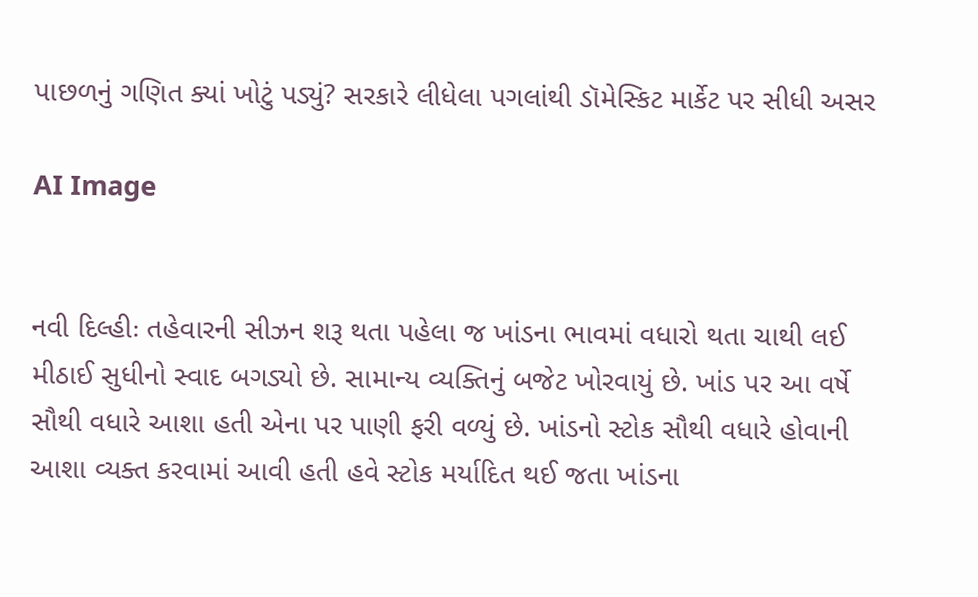પાછળનું ગણિત ક્યાં ખોટું પડ્યું? સરકારે લીધેલા પગલાંથી ડૉમેસ્કિટ માર્કેટ પર સીધી અસર

AI Image


નવી દિલ્હીઃ તહેવારની સીઝન શરૂ થતા પહેલા જ ખાંડના ભાવમાં વધારો થતા ચાથી લઈ મીઠાઈ સુધીનો સ્વાદ બગડ્યો છે. સામાન્ય વ્યક્તિનું બજેટ ખોરવાયું છે. ખાંડ પર આ વર્ષે સૌથી વધારે આશા હતી એના પર પાણી ફરી વળ્યું છે. ખાંડનો સ્ટોક સૌથી વધારે હોવાની આશા વ્યક્ત કરવામાં આવી હતી હવે સ્ટોક મર્યાદિત થઈ જતા ખાંડના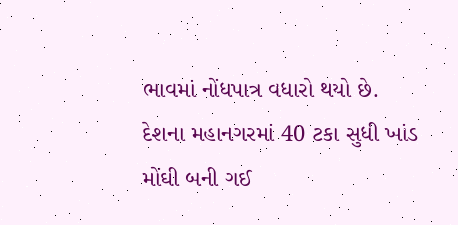ભાવમાં નોંધપાત્ર વધારો થયો છે. દેશના મહાનગરમાં 40 ટકા સુધી ખાંડ મોંઘી બની ગઈ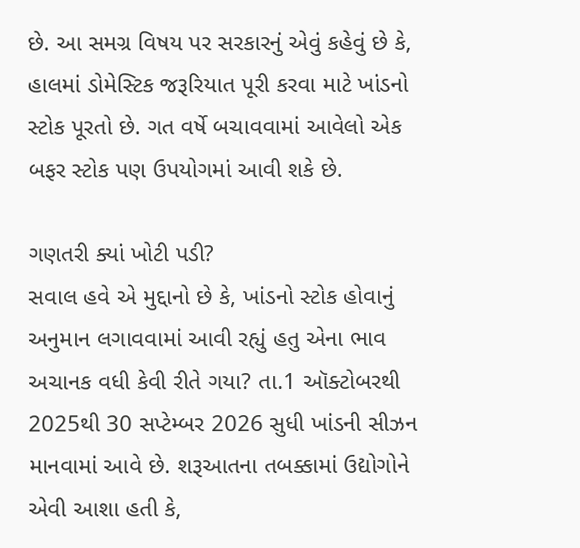છે. આ સમગ્ર વિષય પર સરકારનું એવું કહેવું છે કે, હાલમાં ડોમેસ્ટિક જરૂરિયાત પૂરી કરવા માટે ખાંડનો સ્ટોક પૂરતો છે. ગત વર્ષે બચાવવામાં આવેલો એક બફર સ્ટોક પણ ઉપયોગમાં આવી શકે છે.

ગણતરી ક્યાં ખોટી પડી?
સવાલ હવે એ મુદ્દાનો છે કે, ખાંડનો સ્ટોક હોવાનું અનુમાન લગાવવામાં આવી રહ્યું હતુ એના ભાવ અચાનક વધી કેવી રીતે ગયા? તા.1 ઑક્ટોબરથી 2025થી 30 સપ્ટેમ્બર 2026 સુધી ખાંડની સીઝન માનવામાં આવે છે. શરૂઆતના તબક્કામાં ઉદ્યોગોને એવી આશા હતી કે,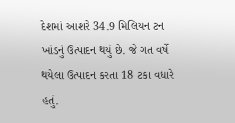દેશમાં આશરે 34.9 મિલિયન ટન ખાંડનું ઉત્પાદન થયું છે. જે ગત વર્ષે થયેલા ઉત્પાદન કરતા 18 ટકા વધારે હતું.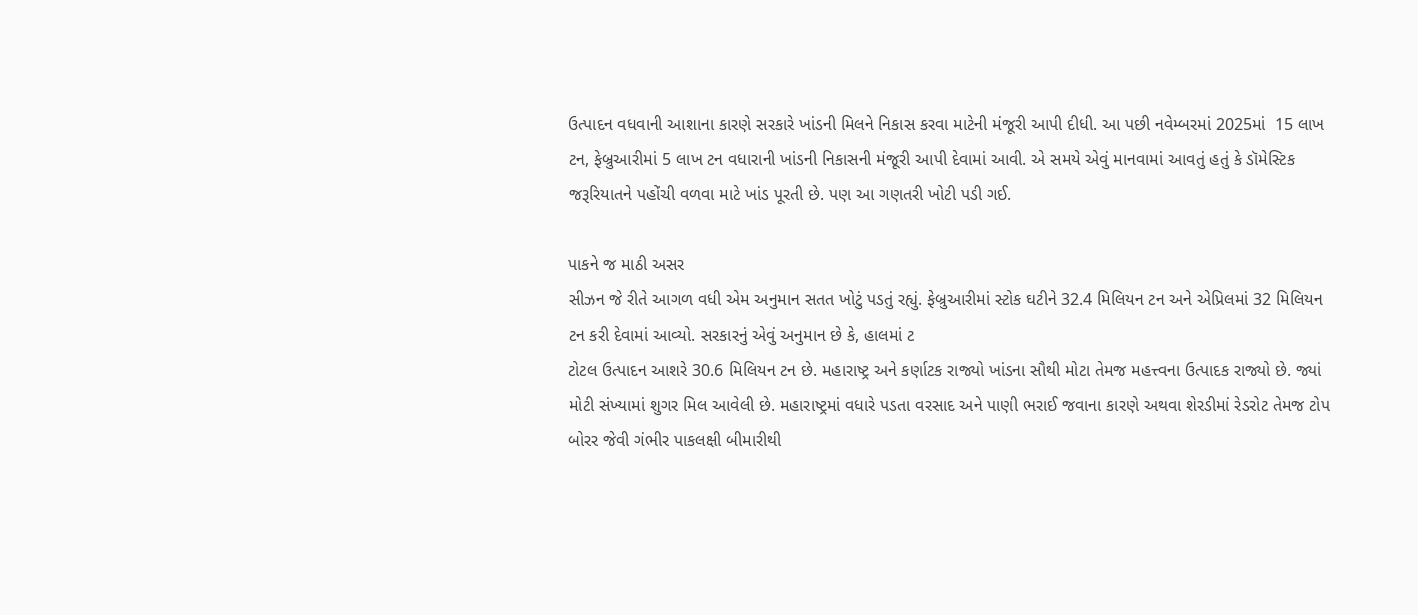ઉત્પાદન વધવાની આશાના કારણે સરકારે ખાંડની મિલને નિકાસ કરવા માટેની મંજૂરી આપી દીધી. આ પછી નવેમ્બરમાં 2025માં  15 લાખ ટન, ફેબ્રુઆરીમાં 5 લાખ ટન વધારાની ખાંડની નિકાસની મંજૂરી આપી દેવામાં આવી. એ સમયે એવું માનવામાં આવતું હતું કે ડૉમેસ્ટિક જરૂરિયાતને પહોંચી વળવા માટે ખાંડ પૂરતી છે. પણ આ ગણતરી ખોટી પડી ગઈ.

પાકને જ માઠી અસર
સીઝન જે રીતે આગળ વધી એમ અનુમાન સતત ખોટું પડતું રહ્યું. ફેબ્રુઆરીમાં સ્ટોક ઘટીને 32.4 મિલિયન ટન અને એપ્રિલમાં 32 મિલિયન ટન કરી દેવામાં આવ્યો. સરકારનું એવું અનુમાન છે કે, હાલમાં ટ
ટોટલ ઉત્પાદન આશરે 30.6 મિલિયન ટન છે. મહારાષ્ટ્ર અને કર્ણાટક રાજ્યો ખાંડના સૌથી મોટા તેમજ મહત્ત્વના ઉત્પાદક રાજ્યો છે. જ્યાં મોટી સંખ્યામાં શુગર મિલ આવેલી છે. મહારાષ્ટ્રમાં વધારે પડતા વરસાદ અને પાણી ભરાઈ જવાના કારણે અથવા શેરડીમાં રેડરોટ તેમજ ટોપ બોરર જેવી ગંભીર પાકલક્ષી બીમારીથી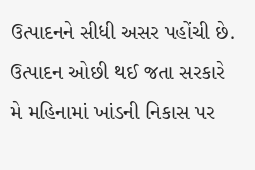ઉત્પાદનને સીધી અસર પહોંચી છે. ઉત્પાદન ઓછી થઈ જતા સરકારે મે મહિનામાં ખાંડની નિકાસ પર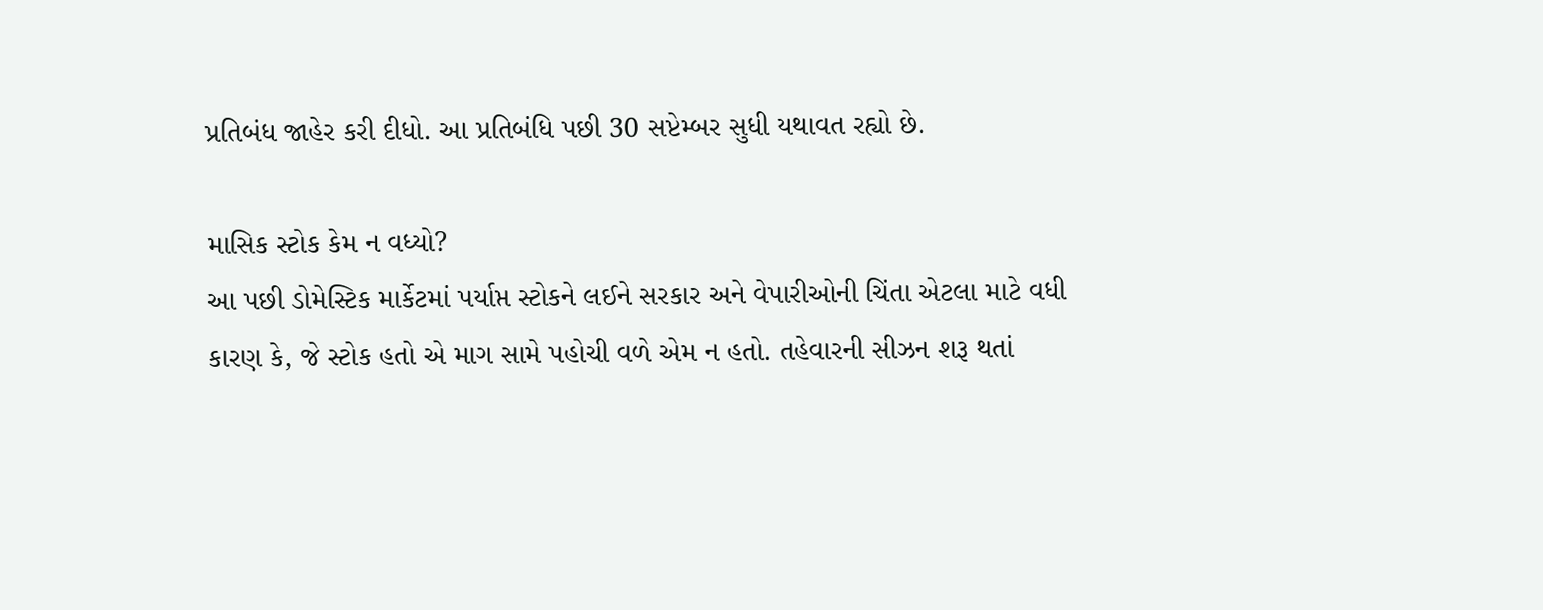પ્રતિબંધ જાહેર કરી દીધો. આ પ્રતિબંધિ પછી 30 સપ્ટેમ્બર સુધી યથાવત રહ્યો છે.

માસિક સ્ટોક કેમ ન વધ્યો?
આ પછી ડોમેસ્ટિક માર્કેટમાં પર્યાપ્ત સ્ટોકને લઈને સરકાર અને વેપારીઓની ચિંતા એટલા માટે વધી કારણ કે, જે સ્ટોક હતો એ માગ સામે પહોચી વળે એમ ન હતો. તહેવારની સીઝન શરૂ થતાં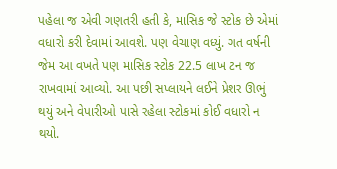પહેલા જ એવી ગણતરી હતી કે, માસિક જે સ્ટોક છે એમાં વધારો કરી દેવામાં આવશે. પણ વેચાણ વધ્યું. ગત વર્ષની જેમ આ વખતે પણ માસિક સ્ટોક 22.5 લાખ ટન જ રાખવામાં આવ્યો. આ પછી સપ્લાયને લઈને પ્રેશર ઊભું થયું અને વેપારીઓ પાસે રહેલા સ્ટોકમાં કોઈ વધારો ન થયો.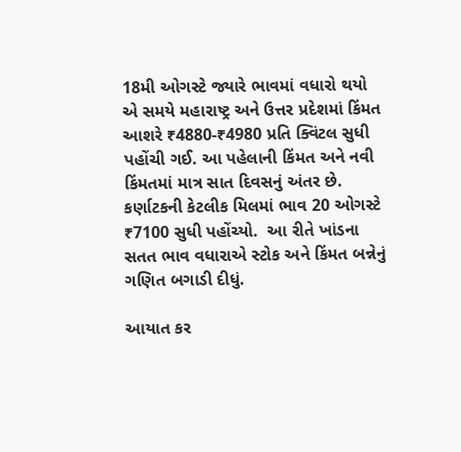18મી ઓગસ્ટે જ્યારે ભાવમાં વધારો થયો એ સમયે મહારાષ્ટ્ર અને ઉત્તર પ્રદેશમાં કિંમત આશરે ₹4880-₹4980 પ્રતિ ક્વિંટલ સુધી પહોંચી ગઈ. આ પહેલાની કિંમત અને નવી કિંમતમાં માત્ર સાત દિવસનું અંતર છે. કર્ણાટકની કેટલીક મિલમાં ભાવ 20 ઓગસ્ટે ₹7100 સુધી પહોંચ્યો.  આ રીતે ખાંડના સતત ભાવ વધારાએ સ્ટોક અને કિંમત બન્નેનું ગણિત બગાડી દીધું.

આયાત કર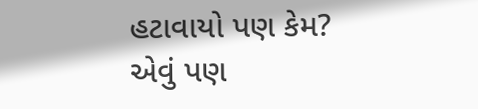હટાવાયો પણ કેમ?
એવું પણ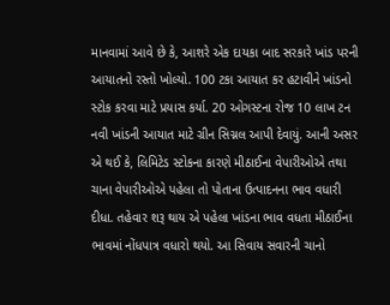માનવામાં આવે છે કે, આશરે એક દાયકા બાદ સરકારે ખાંડ પરની આયાતનો રસ્તો ખોલ્યો. 100 ટકા આયાત કર હટાવીને ખાંડનો સ્ટોક કરવા માટે પ્રયાસ કર્યા. 20 ઓગસ્ટના રોજ 10 લાખ ટન નવી ખાંડની આયાત માટે ગ્રીન સિગ્નલ આપી દેવાયું. આની અસર એ થઈ કે, લિમિટેડ સ્ટોકના કારણે મીઠાઈના વેપારીઓએ તથા ચાના વેપારીઓએ પહેલા તો પોતાના ઉત્પાદનના ભાવ વધારી દીધા. તહેવાર શરૂ થાય એ પહેલા ખાંડના ભાવ વધતા મીઠાઈના ભાવમાં નોંધપાત્ર વધારો થયો. આ સિવાય સવારની ચાનો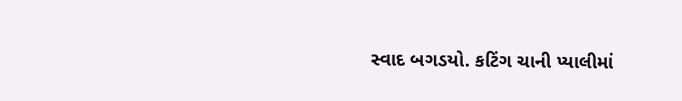સ્વાદ બગડયો. કટિંગ ચાની પ્યાલીમાં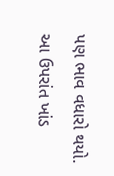પણ ભાવ વધારો થયો. આ ઉપરાંત ખાંડ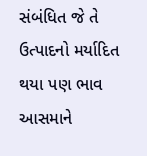સંબંધિત જે તે ઉત્પાદનો મર્યાદિત થયા પણ ભાવ આસમાને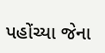પહોંચ્યા જેના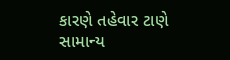કારણે તહેવાર ટાણે સામાન્ય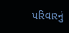પરિવારનું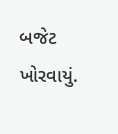બજેટ ખોરવાયું.